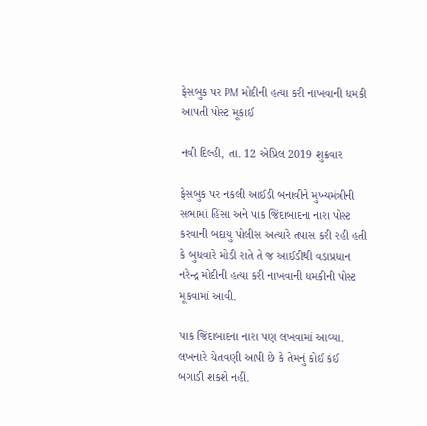ફેસબુક પર PM મોદીની હત્યા કરી નાખવાની ધમકી આપતી પોસ્ટ મૂકાઈ

નવી દિલ્હી, તા. 12 એપ્રિલ 2019 શુક્રવાર

ફેસબુક પર નકલી આઈડી બનાવીને મુખ્યમંત્રીની સભામાં હિંસા અને પાક જિંદાબાદના નારા પોસ્ટ કરવાની બદાયુ પોલીસ અત્યારે તપાસ કરી રહી હતી કે બુધવારે મોડી રાતે તે જ આઈડીથી વડાપ્રધાન નરેન્દ્ર મોદીની હત્યા કરી નાખવાની ધમકીની પોસ્ટ મૂકવામાં આવી.

પાક જિંદાબાદના નારા પણ લખવામાં આવ્યા. લખનારે ચેતવણી આપી છે કે તેમનું કોઈ કંઈ બગાડી શકશે નહીં.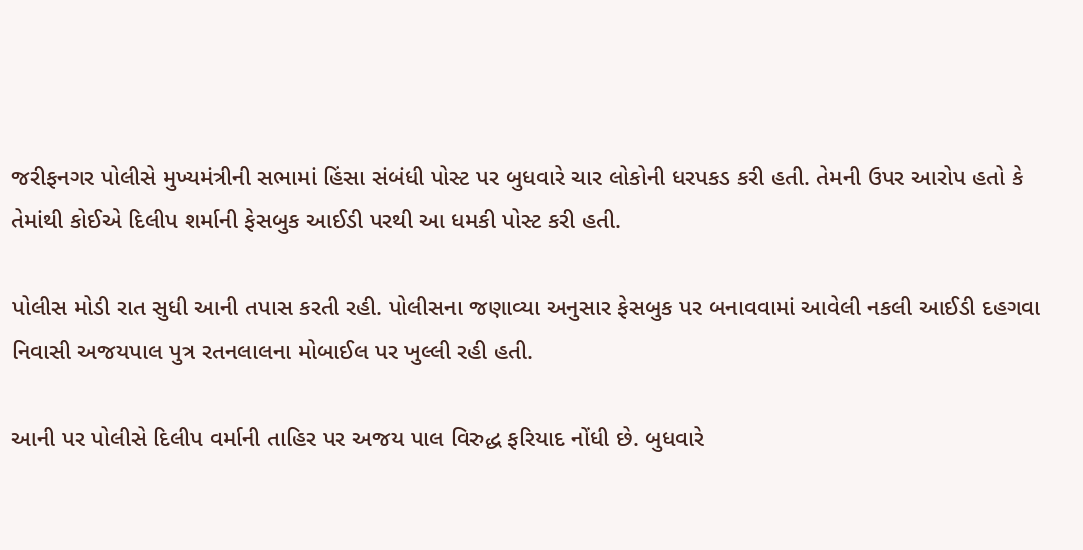જરીફનગર પોલીસે મુખ્યમંત્રીની સભામાં હિંસા સંબંધી પોસ્ટ પર બુધવારે ચાર લોકોની ધરપકડ કરી હતી. તેમની ઉપર આરોપ હતો કે તેમાંથી કોઈએ દિલીપ શર્માની ફેસબુક આઈડી પરથી આ ધમકી પોસ્ટ કરી હતી.

પોલીસ મોડી રાત સુધી આની તપાસ કરતી રહી. પોલીસના જણાવ્યા અનુસાર ફેસબુક પર બનાવવામાં આવેલી નકલી આઈડી દહગવા નિવાસી અજયપાલ પુત્ર રતનલાલના મોબાઈલ પર ખુલ્લી રહી હતી.

આની પર પોલીસે દિલીપ વર્માની તાહિર પર અજય પાલ વિરુદ્ધ ફરિયાદ નોંધી છે. બુધવારે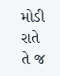મોડી રાતે તે જ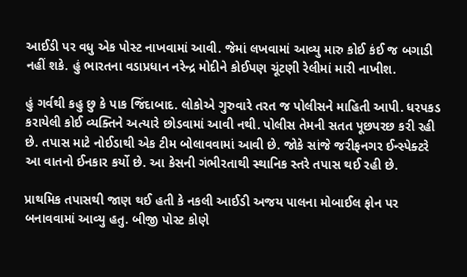આઈડી પર વધુ એક પોસ્ટ નાખવામાં આવી. જેમાં લખવામાં આવ્યુ મારુ કોઈ કંઈ જ બગાડી નહીં શકે. હું ભારતના વડાપ્રધાન નરેન્દ્ર મોદીને કોઈપણ ચૂંટણી રેલીમાં મારી નાખીશ.

હું ગર્વથી કહુ છુ કે પાક જિંદાબાદ. લોકોએ ગુરુવારે તરત જ પોલીસને માહિતી આપી. ધરપકડ કરાયેલી કોઈ વ્યક્તિને અત્યારે છોડવામાં આવી નથી. પોલીસ તેમની સતત પૂછપરછ કરી રહી છે. તપાસ માટે નોઈડાથી એક ટીમ બોલાવવામાં આવી છે. જોકે સાંજે જરીફનગર ઈન્સ્પેક્ટરે આ વાતનો ઈનકાર કર્યો છે. આ કેસની ગંભીરતાથી સ્થાનિક સ્તરે તપાસ થઈ રહી છે.

પ્રાથમિક તપાસથી જાણ થઈ હતી કે નકલી આઈડી અજય પાલના મોબાઈલ ફોન પર બનાવવામાં આવ્યુ હતુ. બીજી પોસ્ટ કોણે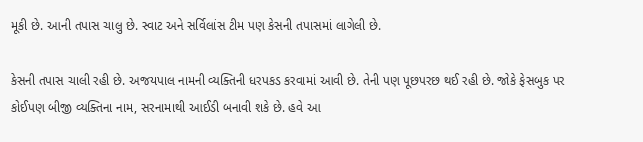મૂકી છે. આની તપાસ ચાલુ છે. સ્વાટ અને સર્વિલાંસ ટીમ પણ કેસની તપાસમાં લાગેલી છે.

કેસની તપાસ ચાલી રહી છે. અજયપાલ નામની વ્યક્તિની ધરપકડ કરવામાં આવી છે. તેની પણ પૂછપરછ થઈ રહી છે. જોકે ફેસબુક પર કોઈપણ બીજી વ્યક્તિના નામ, સરનામાથી આઈડી બનાવી શકે છે. હવે આ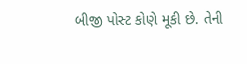બીજી પોસ્ટ કોણે મૂકી છે. તેની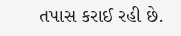તપાસ કરાઈ રહી છે.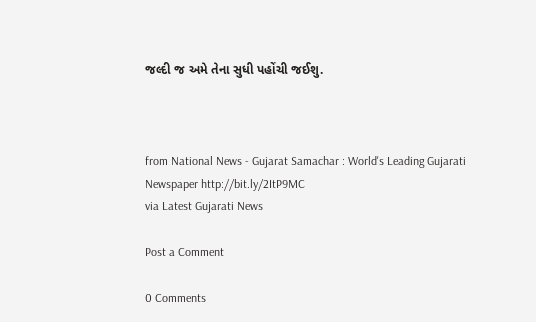જલ્દી જ અમે તેના સુધી પહોંચી જઈશુ.



from National News - Gujarat Samachar : World's Leading Gujarati Newspaper http://bit.ly/2ItP9MC
via Latest Gujarati News

Post a Comment

0 Comments